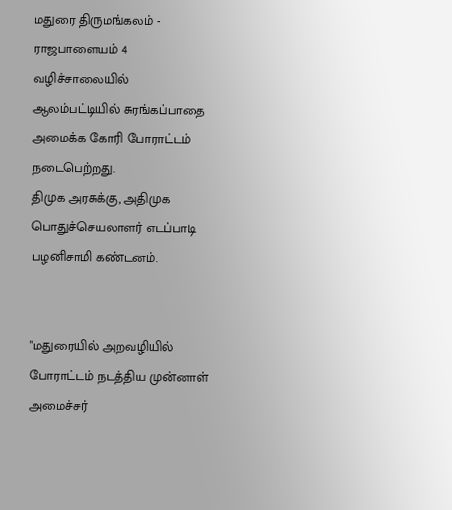மதுரை திருமங்கலம் - ராஜபாளையம் 4 வழிச்சாலையில் ஆலம்பட்டியில் சுரங்கப்பாதை அமைக்க கோரி போராட்டம் நடைபெற்றது.
திமுக அரசுக்கு, அதிமுக பொதுச்செயலாளர் எடப்பாடி பழனிசாமி கண்டனம்.


"மதுரையில் அறவழியில் போராட்டம் நடத்திய முன்னாள் அமைச்சர்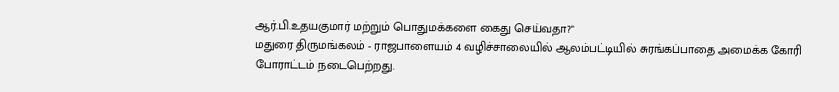ஆர்.பி.உதயகுமார் மற்றும் பொதுமக்களை கைது செய்வதா?"
மதுரை திருமங்கலம் - ராஜபாளையம் 4 வழிச்சாலையில் ஆலம்பட்டியில் சுரங்கப்பாதை அமைக்க கோரி போராட்டம் நடைபெற்றது.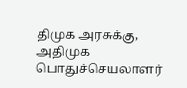திமுக அரசுக்கு, அதிமுக பொதுச்செயலாளர்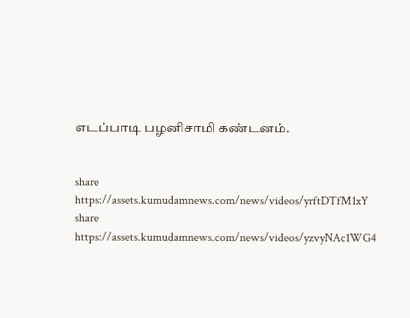எடப்பாடி பழனிசாமி கண்டனம்.


share
https://assets.kumudamnews.com/news/videos/yrftDTfM1xY
share
https://assets.kumudamnews.com/news/videos/yzvyNAc1WG4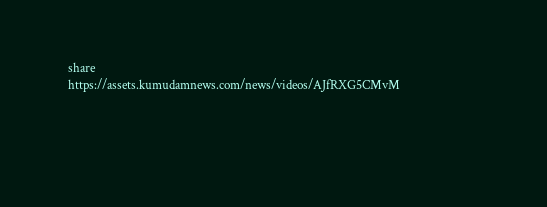share
https://assets.kumudamnews.com/news/videos/AJfRXG5CMvM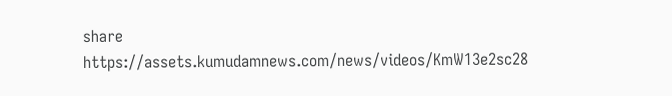share
https://assets.kumudamnews.com/news/videos/KmW13e2sc28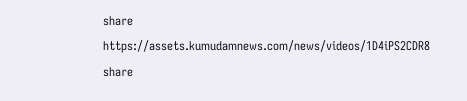share
https://assets.kumudamnews.com/news/videos/1D4iPS2CDR8
share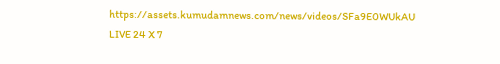https://assets.kumudamnews.com/news/videos/SFa9E0WUkAU
LIVE 24 X 7